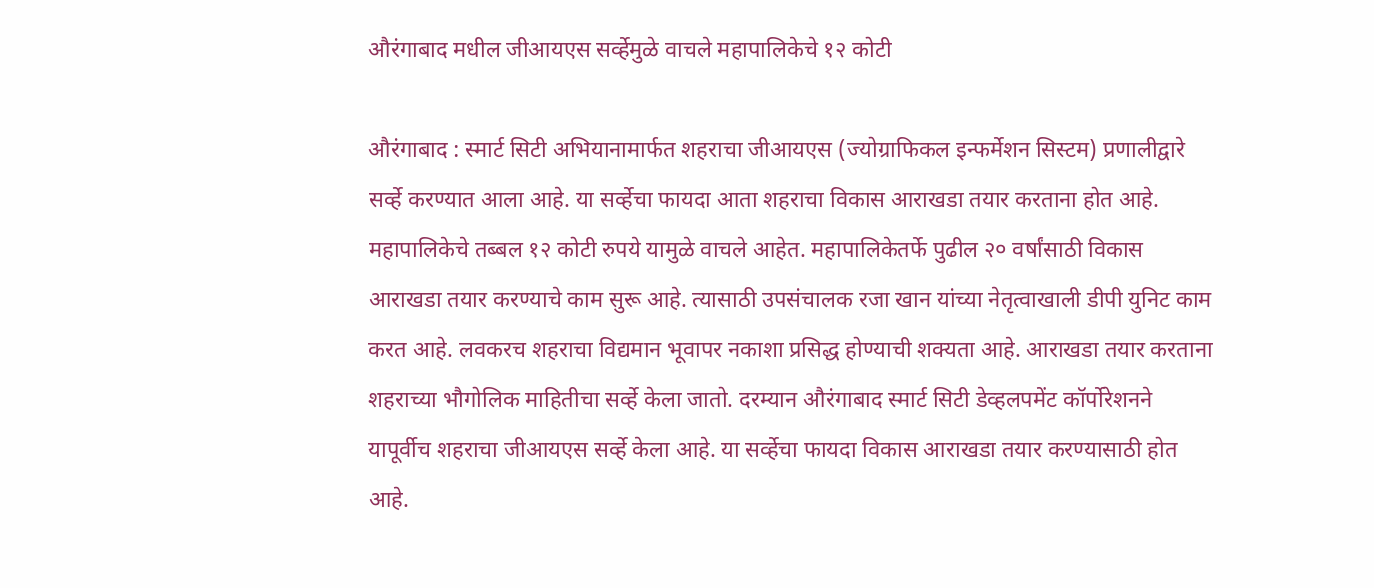औरंगाबाद मधील जीआयएस सर्व्हेमुळे वाचले महापालिकेचे १२ कोटी

औरंगाबाद : स्मार्ट सिटी अभियानामार्फत शहराचा जीआयएस (ज्योग्राफिकल इन्फर्मेशन सिस्टम) प्रणालीद्वारे सर्व्हे करण्यात आला आहे. या सर्व्हेचा फायदा आता शहराचा विकास आराखडा तयार करताना होत आहे. महापालिकेचे तब्बल १२ कोटी रुपये यामुळे वाचले आहेत. महापालिकेतर्फे पुढील २० वर्षांसाठी विकास आराखडा तयार करण्याचे काम सुरू आहे. त्यासाठी उपसंचालक रजा खान यांच्या नेतृत्वाखाली डीपी युनिट काम करत आहे. लवकरच शहराचा विद्यमान भूवापर नकाशा प्रसिद्ध होण्याची शक्यता आहे. आराखडा तयार करताना शहराच्या भौगोलिक माहितीचा सर्व्हे केला जातो. दरम्यान औरंगाबाद स्मार्ट सिटी डेव्हलपमेंट कॉर्पोरेशनने यापूर्वीच शहराचा जीआयएस सर्व्हे केला आहे. या सर्व्हेचा फायदा विकास आराखडा तयार करण्यासाठी होत आहे.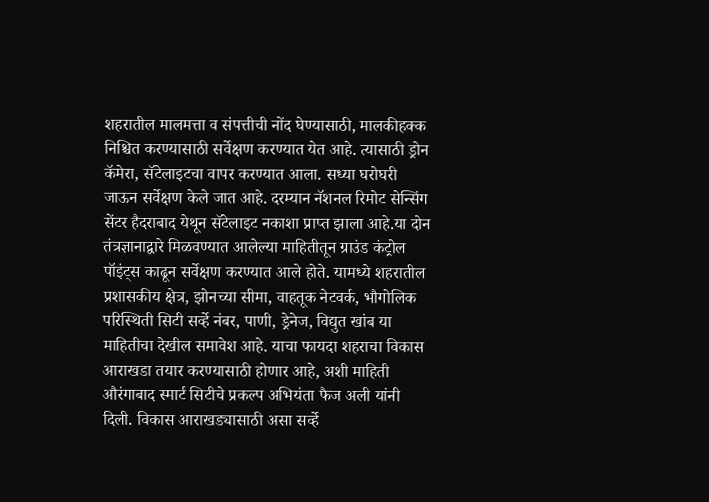शहरातील मालमत्ता व संपत्तीची नोंद घेण्यासाठी, मालकीहक्क निश्चित करण्यासाठी सर्वेक्षण करण्यात येत आहे. त्यासाठी ड्रोन कॅमेरा, सॅटेलाइटचा वापर करण्यात आला. सध्या घरोघरी जाऊन सर्वेक्षण केले जात आहे. दरम्यान नॅशनल रिमोट सेन्सिंग सेंटर हैदराबाद येथून सॅटेलाइट नकाशा प्राप्त झाला आहे.या दोन तंत्रज्ञानाद्वारे मिळवण्यात आलेल्या माहितीतून ग्राउंड कंट्रोल पॉइंट्स काढून सर्वेक्षण करण्यात आले होते. यामध्ये शहरातील प्रशासकीय क्षेत्र, झोनच्या सीमा, वाहतूक नेटवर्क, भौगोलिक परिस्थिती सिटी सर्व्हे नंबर, पाणी, ड्रेनेज, विद्युत खांब या माहितीचा देखील समावेश आहे. याचा फायदा शहराचा विकास आराखडा तयार करण्यासाठी होणार आहे, अशी माहिती औरंगाबाद स्मार्ट सिटीचे प्रकल्प अभियंता फैज अली यांनी दिली. विकास आराखड्यासाठी असा सर्व्हे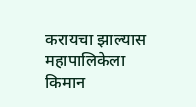करायचा झाल्यास महापालिकेला किमान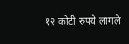१२ कोटी रुपये लागले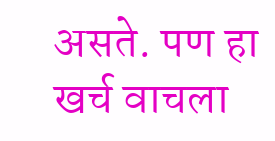असते. पण हा खर्च वाचला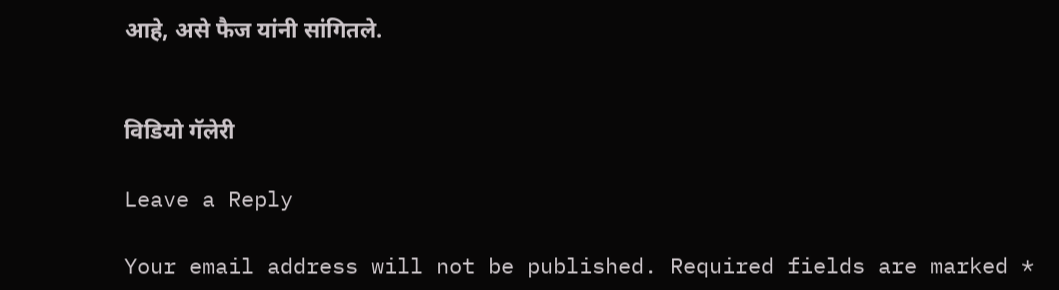आहे, असे फैज यांनी सांगितले.


विडियो गॅलेरी

Leave a Reply

Your email address will not be published. Required fields are marked *